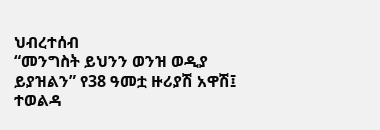ህብረተሰብ
“መንግስት ይህንን ወንዝ ወዲያ ይያዝልን” የ38 ዓመቷ ዙሪያሽ አዋሽ፤ ተወልዳ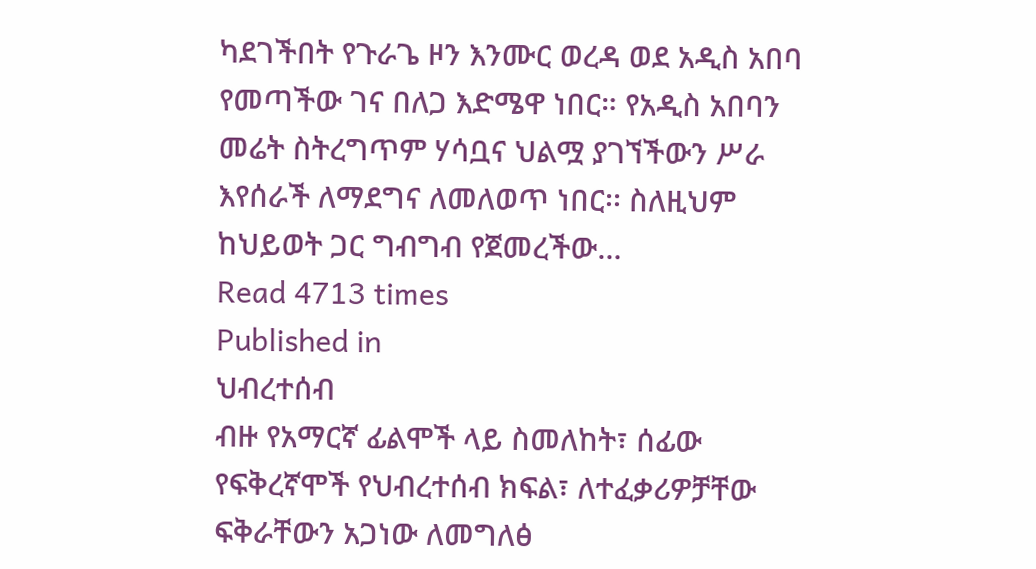ካደገችበት የጉራጌ ዞን እንሙር ወረዳ ወደ አዲስ አበባ የመጣችው ገና በለጋ እድሜዋ ነበር። የአዲስ አበባን መሬት ስትረግጥም ሃሳቧና ህልሟ ያገኘችውን ሥራ እየሰራች ለማደግና ለመለወጥ ነበር፡፡ ስለዚህም ከህይወት ጋር ግብግብ የጀመረችው…
Read 4713 times
Published in
ህብረተሰብ
ብዙ የአማርኛ ፊልሞች ላይ ስመለከት፣ ሰፊው የፍቅረኛሞች የህብረተሰብ ክፍል፣ ለተፈቃሪዎቻቸው ፍቅራቸውን አጋነው ለመግለፅ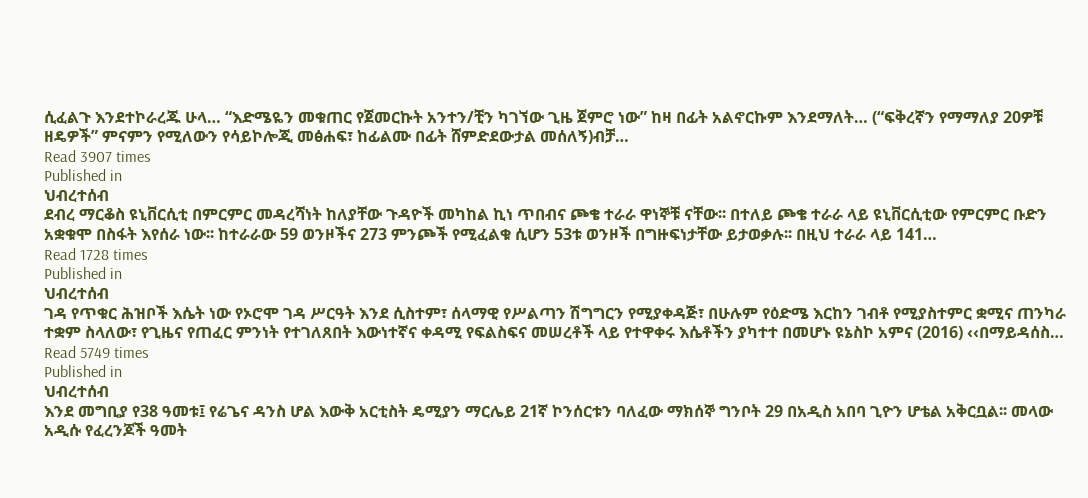ሲፈልጉ እንደተኮራረጁ ሁላ… “እድሜዬን መቁጠር የጀመርኩት አንተን/ቺን ካገኘው ጊዜ ጀምሮ ነው” ከዛ በፊት አልኖርኩም እንደማለት… (“ፍቅረኛን የማማለያ 20ዎቹ ዘዴዎች” ምናምን የሚለውን የሳይኮሎጂ መፅሐፍ፣ ከፊልሙ በፊት ሸምድደውታል መሰለኝ)ብቻ…
Read 3907 times
Published in
ህብረተሰብ
ደብረ ማርቆስ ዩኒቨርሲቲ በምርምር መዳረሻነት ከለያቸው ጉዳዮች መካከል ኪነ ጥበብና ጮቄ ተራራ ዋነኞቹ ናቸው፡፡ በተለይ ጮቄ ተራራ ላይ ዩኒቨርሲቲው የምርምር ቡድን አቋቁሞ በስፋት እየሰራ ነው፡፡ ከተራራው 59 ወንዞችና 273 ምንጮች የሚፈልቁ ሲሆን 53ቱ ወንዞች በግዙፍነታቸው ይታወቃሉ፡፡ በዚህ ተራራ ላይ 141…
Read 1728 times
Published in
ህብረተሰብ
ገዳ የጥቁር ሕዝቦች እሴት ነው የኦሮሞ ገዳ ሥርዓት እንደ ሲስተም፣ ሰላማዊ የሥልጣን ሽግግርን የሚያቀዳጅ፣ በሁሉም የዕድሜ እርከን ገብቶ የሚያስተምር ቋሚና ጠንካራ ተቋም ስላለው፣ የጊዜና የጠፈር ምንነት የተገለጸበት እውነተኛና ቀዳሚ የፍልስፍና መሠረቶች ላይ የተዋቀሩ እሴቶችን ያካተተ በመሆኑ ዩኔስኮ አምና (2016) ‹‹በማይዳሰስ…
Read 5749 times
Published in
ህብረተሰብ
እንደ መግቢያ የ38 ዓመቱ፤ የሬጌና ዳንስ ሆል እውቅ አርቲስት ዴሚያን ማርሌይ 21ኛ ኮንሰርቱን ባለፈው ማክሰኞ ግንቦት 29 በአዲስ አበባ ጊዮን ሆቴል አቅርቧል፡፡ መላው አዲሱ የፈረንጆች ዓመት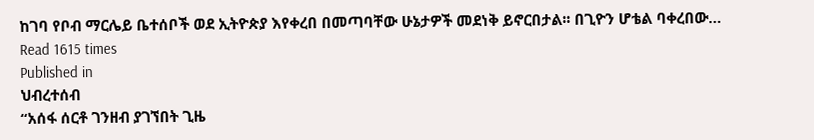ከገባ የቦብ ማርሌይ ቤተሰቦች ወደ ኢትዮጵያ እየቀረበ በመጣባቸው ሁኔታዎች መደነቅ ይኖርበታል፡፡ በጊዮን ሆቴል ባቀረበው…
Read 1615 times
Published in
ህብረተሰብ
“አሰፋ ሰርቶ ገንዘብ ያገኘበት ጊዜ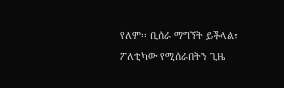የለም፡፡ ቢሰራ ማግኘት ይችላል፣ ፖለቲካው የሚሰራበትን ጊዜ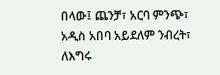በላው፤ ጨንቻ፣ አርባ ምንጭ፣ አዲስ አበባ አይደለም ንብረት፣ ለእግሩ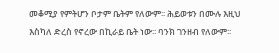መቆሚያ የምትሆን ቦታም ቤትም የለውም፡፡ ሕይወቱን በሙሉ እዚህ እስካለ ድረስ የኖረው በኪራይ ቤት ነው፡፡ ባንክ ገንዘብ የለውም፡፡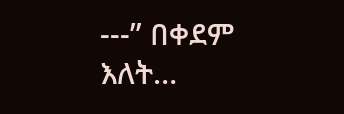---” በቀደም እለት…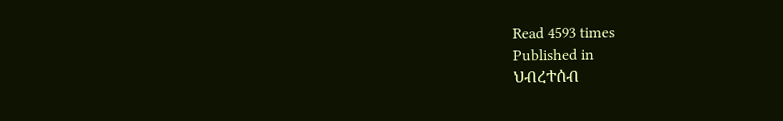Read 4593 times
Published in
ህብረተሰብ